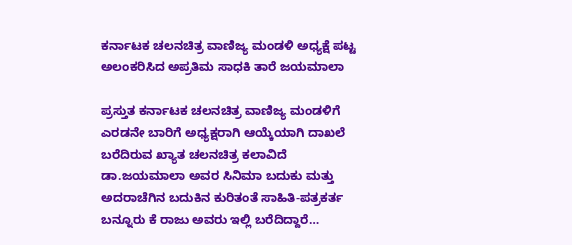ಕರ್ನಾಟಕ ಚಲನಚಿತ್ರ ವಾಣಿಜ್ಯ ಮಂಡಳಿ ಅಧ್ಯಕ್ಷೆ ಪಟ್ಟ ಅಲಂಕರಿಸಿದ ಅಪ್ರತಿಮ ಸಾಧಕಿ ತಾರೆ ಜಯಮಾಲಾ

ಪ್ರಸ್ತುತ ಕರ್ನಾಟಕ ಚಲನಚಿತ್ರ ವಾಣಿಜ್ಯ ಮಂಡಳಿಗೆ ಎರಡನೇ ಬಾರಿಗೆ ಅಧ್ಯಕ್ಷರಾಗಿ ಆಯ್ಕೆಯಾಗಿ ದಾಖಲೆ ಬರೆದಿರುವ ಖ್ಯಾತ ಚಲನಚಿತ್ರ ಕಲಾವಿದೆ ಡಾ.ಜಯಮಾಲಾ ಅವರ ಸಿನಿಮಾ ಬದುಕು ಮತ್ತು ಅದರಾಚೆಗಿನ ಬದುಕಿನ ಕುರಿತಂತೆ ಸಾಹಿತಿ-ಪತ್ರಕರ್ತ ಬನ್ನೂರು ಕೆ ರಾಜು ಅವರು ಇಲ್ಲಿ ಬರೆದಿದ್ದಾರೆ…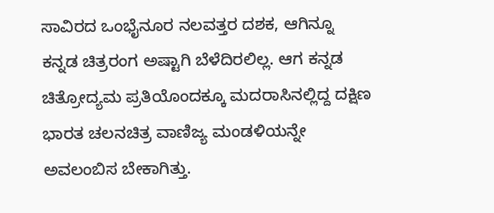ಸಾವಿರದ ಒಂಭೈನೂರ ನಲವತ್ತರ ದಶಕ, ಆಗಿನ್ನೂ ಕನ್ನಡ ಚಿತ್ರರಂಗ ಅಷ್ಟಾಗಿ ಬೆಳೆದಿರಲಿಲ್ಲ. ಆಗ ಕನ್ನಡ ಚಿತ್ರೋದ್ಯಮ ಪ್ರತಿಯೊಂದಕ್ಕೂ ಮದರಾಸಿನಲ್ಲಿದ್ದ ದಕ್ಷಿಣ ಭಾರತ ಚಲನಚಿತ್ರ ವಾಣಿಜ್ಯ ಮಂಡಳಿಯನ್ನೇ ಅವಲಂಬಿಸ ಬೇಕಾಗಿತ್ತು.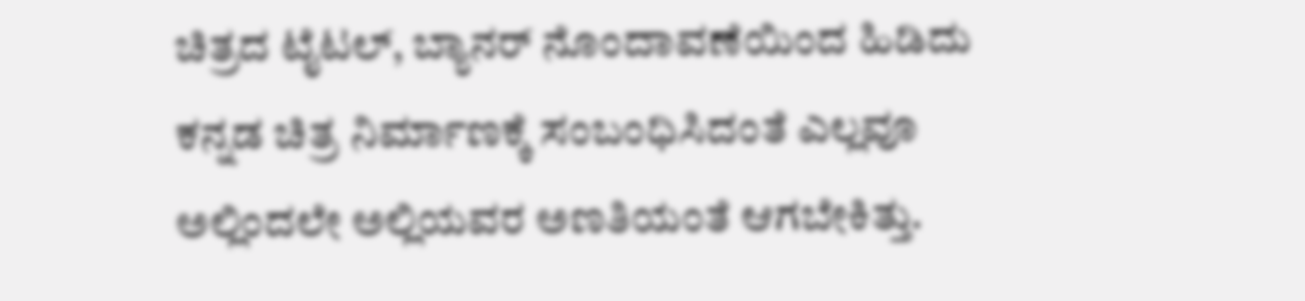ಚಿತ್ರದ ಟೈಟಲ್, ಬ್ಯಾನರ್ ನೊಂದಾವಣೆಯಿಂದ ಹಿಡಿದು ಕನ್ನಡ ಚಿತ್ರ ನಿರ್ಮಾಣಕ್ಕೆ ಸಂಬಂಧಿಸಿದಂತೆ ಎಲ್ಲವೂ ಅಲ್ಲಿಂದಲೇ ಅಲ್ಲಿಯವರ ಅಣತಿಯಂತೆ ಆಗಬೇಕಿತ್ತು.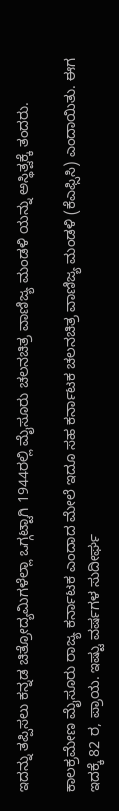ಇದನ್ನು ತಪ್ಪಿಸಲು ಕನ್ನಡ ಚಿತ್ರೋದ್ಯಮಿಗಳೆಲ್ಲಾ ಒಗ್ಗಟ್ಟಾಗಿ 1944ರಲ್ಲಿ ಮೈಸೂರು ಚಲನಚಿತ್ರ ವಾಣಿಜ್ಯ ಮಂಡಳಿ ಯನ್ನು ಅಸ್ಥಿತ್ವಕ್ಕೆ ತಂದರು.

ಕಾಲಕ್ರಮೇಣ ಮೈಸೂರು ರಾಜ್ಯ ಕರ್ನಾಟಕ ಎಂದಾದ ಮೇಲೆ ಇದೂ ಸಹ ಕರ್ನಾಟಕ ಚಲನಚಿತ್ರ ವಾಣಿಜ್ಯ ಮಂಡಳಿ (ಕೆಎಫ್ಸಿಸಿ) ಎಂದಾಯಿತು. ಈಗ ಇದಕ್ಕೆ 82 ರ, ಪ್ರಾಯ. ಇಷ್ಟು ವರ್ಷಗಳ ಸುದೀರ್ಘ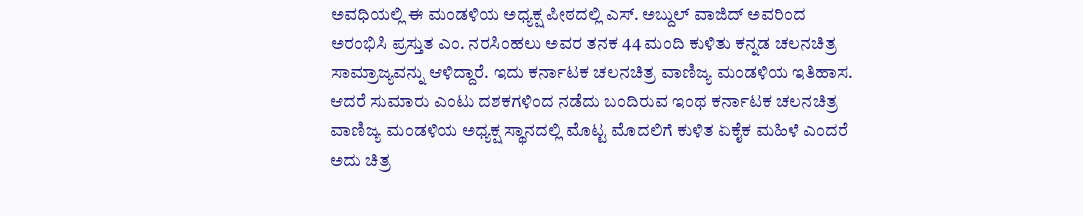ಅವಧಿಯಲ್ಲಿ ಈ ಮಂಡಳಿಯ ಅಧ್ಯಕ್ಷ ಪೀಠದಲ್ಲಿ ಎಸ್. ಅಬ್ದುಲ್ ವಾಜಿದ್ ಅವರಿಂದ ಅರಂಭಿಸಿ ಪ್ರಸ್ತುತ ಎಂ. ನರಸಿಂಹಲು ಅವರ ತನಕ 44 ಮಂದಿ ಕುಳಿತು ಕನ್ನಡ ಚಲನಚಿತ್ರ ಸಾಮ್ರಾಜ್ಯವನ್ನು ಆಳಿದ್ದಾರೆ. ಇದು ಕರ್ನಾಟಕ ಚಲನಚಿತ್ರ ವಾಣಿಜ್ಯ ಮಂಡಳಿಯ ಇತಿಹಾಸ. ಆದರೆ ಸುಮಾರು ಎಂಟು ದಶಕಗಳಿಂದ ನಡೆದು ಬಂದಿರುವ ಇಂಥ ಕರ್ನಾಟಕ ಚಲನಚಿತ್ರ ವಾಣಿಜ್ಯ ಮಂಡಳಿಯ ಅಧ್ಯಕ್ಷ ಸ್ಥಾನದಲ್ಲಿ ಮೊಟ್ಟ ಮೊದಲಿಗೆ ಕುಳಿತ ಏಕೈಕ ಮಹಿಳೆ ಎಂದರೆ ಅದು ಚಿತ್ರ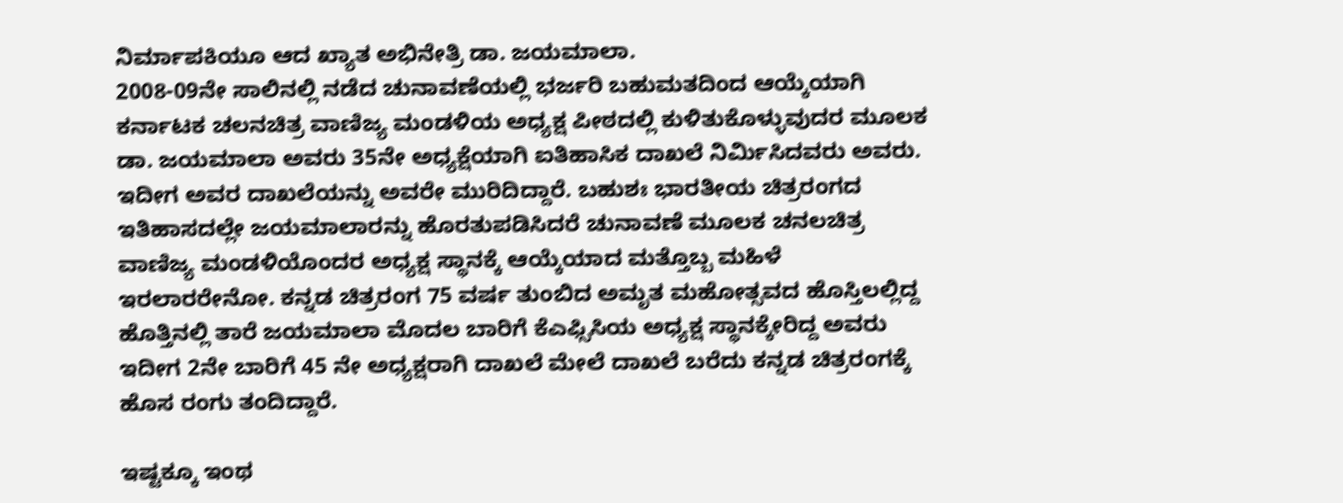ನಿರ್ಮಾಪಕಿಯೂ ಆದ ಖ್ಯಾತ ಅಭಿನೇತ್ರಿ ಡಾ. ಜಯಮಾಲಾ.
2008-09ನೇ ಸಾಲಿನಲ್ಲಿ ನಡೆದ ಚುನಾವಣೆಯಲ್ಲಿ ಭರ್ಜರಿ ಬಹುಮತದಿಂದ ಆಯ್ಕೆಯಾಗಿ ಕರ್ನಾಟಕ ಚಲನಚಿತ್ರ ವಾಣಿಜ್ಯ ಮಂಡಳಿಯ ಅಧ್ಯಕ್ಷ ಪೀಠದಲ್ಲಿ ಕುಳಿತುಕೊಳ್ಳುವುದರ ಮೂಲಕ ಡಾ. ಜಯಮಾಲಾ ಅವರು 35ನೇ ಅಧ್ಯಕ್ಷೆಯಾಗಿ ಐತಿಹಾಸಿಕ ದಾಖಲೆ ನಿರ್ಮಿಸಿದವರು ಅವರು. ಇದೀಗ ಅವರ ದಾಖಲೆಯನ್ನು ಅವರೇ ಮುರಿದಿದ್ದಾರೆ. ಬಹುಶಃ ಭಾರತೀಯ ಚಿತ್ರರಂಗದ ಇತಿಹಾಸದಲ್ಲೇ ಜಯಮಾಲಾರನ್ನು ಹೊರತುಪಡಿಸಿದರೆ ಚುನಾವಣೆ ಮೂಲಕ ಚನಲಚಿತ್ರ ವಾಣಿಜ್ಯ ಮಂಡಳಿಯೊಂದರ ಅಧ್ಯಕ್ಷ ಸ್ಥಾನಕ್ಕೆ ಆಯ್ಕೆಯಾದ ಮತ್ತೊಬ್ಬ ಮಹಿಳೆ ಇರಲಾರರೇನೋ. ಕನ್ನಡ ಚಿತ್ರರಂಗ 75 ವರ್ಷ ತುಂಬಿದ ಅಮೃತ ಮಹೋತ್ಸವದ ಹೊಸ್ತಿಲಲ್ಲಿದ್ದ ಹೊತ್ತಿನಲ್ಲಿ ತಾರೆ ಜಯಮಾಲಾ ಮೊದಲ ಬಾರಿಗೆ ಕೆಎಫ್ಸಿಸಿಯ ಅಧ್ಯಕ್ಷ ಸ್ಥಾನಕ್ಕೇರಿದ್ದ ಅವರು ಇದೀಗ 2ನೇ ಬಾರಿಗೆ 45 ನೇ ಅಧ್ಯಕ್ಷರಾಗಿ ದಾಖಲೆ ಮೇಲೆ ದಾಖಲೆ ಬರೆದು ಕನ್ನಡ ಚಿತ್ರರಂಗಕ್ಕೆ ಹೊಸ ರಂಗು ತಂದಿದ್ದಾರೆ.

ಇಷ್ಟಕ್ಕೂ ಇಂಥ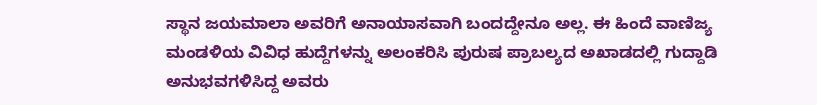ಸ್ಥಾನ ಜಯಮಾಲಾ ಅವರಿಗೆ ಅನಾಯಾಸವಾಗಿ ಬಂದದ್ದೇನೂ ಅಲ್ಲ. ಈ ಹಿಂದೆ ವಾಣಿಜ್ಯ ಮಂಡಳಿಯ ವಿವಿಧ ಹುದ್ದೆಗಳನ್ನು ಅಲಂಕರಿಸಿ ಪುರುಷ ಪ್ರಾಬಲ್ಯದ ಅಖಾಡದಲ್ಲಿ ಗುದ್ದಾಡಿ ಅನುಭವಗಳಿಸಿದ್ದ ಅವರು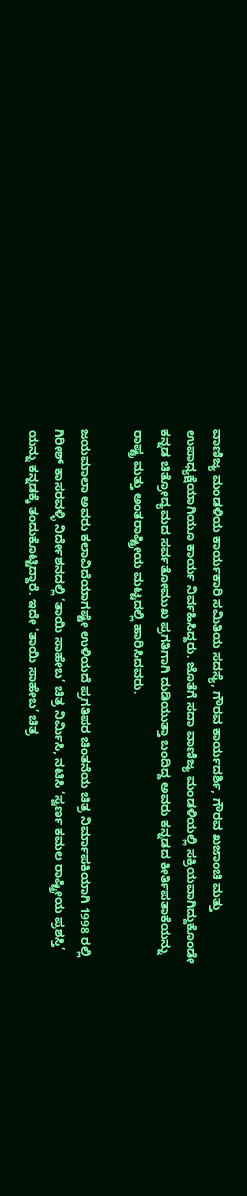ವಾಣಿಜ್ಯ ಮಂಡಳಿಯ ಕಾರ್ಯಕಾರಿ ಸಮಿತಿಯ ಸದಸ್ಯೆ, ಗೌರವ ಕಾರ್ಯದರ್ಶಿ, ಗೌರವ ಖಜಾಂಚಿ ಮತ್ತು ಉಪಾಧ್ಯಕ್ಷೆಯಾಗಿಯೂ ಕಾರ್ಯ ನಿರ್ವಹಿಸಿದ್ದರು. ಜೊತೆಗೆ ಸದಾ ವಾಣಿಜ್ಯ ಮಂಡಳಿಯಲ್ಲಿ ಸಕ್ರಿಯವಾಗಿದ್ದುಕೊಂಡೇ ಕನ್ನಡ ಚಿತ್ರೋದ್ಯಮದ ಸರ್ವತೋಮುಖ ಪ್ರಗತಿಗಾಗಿ ದುಡಿಯುತ್ತಾ ಬಂದಿದ್ದ ಅವರು ಕನ್ನಡದ ಕೀರ್ತಿಪತಾಕೆಯನ್ನು ರಾಷ್ಟ್ರ ಮತ್ತು ಅಂತರಾಷ್ಟ್ರೀಯ ಮಟ್ಟದಲ್ಲಿ ಹಾರಿಸಿದವರು.

ಜಯಮಾಲಾ ಅವರು ಕಲಾವಿದೆಯಾಗಷ್ಟೇ ಉಳಿಯದೆ ಪ್ರಗತಿಪರ ಚಿಂತನೆಯ ಚಿತ್ರ ನಿರ್ಮಾಪಕಿಯಾಗಿ 1998 ರಲ್ಲಿ ಗಿರೀಶ್ ಕಾಸರವಳ್ಳಿ ನಿರ್ದೇಶನದಲ್ಲಿ ‘ತಾಯಿ ಸಾಹೇಬ’ ಚಿತ್ರ ನಿರ್ಮಿಸಿ, ನಟಿಸಿ ‘ಸ್ವರ್ಣ ಕಮಲ ರಾಷ್ಟ್ರೀಯ ಪ್ರಶಸ್ತಿ’ ಯನ್ನು ಕನ್ನಡಕ್ಕೆ ತಂದುಕೊಟ್ಟಿದ್ದಾರೆ. ಇದೇ ‘ತಾಯಿ ಸಾಹೇಬ’ ಚಿತ್ರ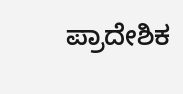ಪ್ರಾದೇಶಿಕ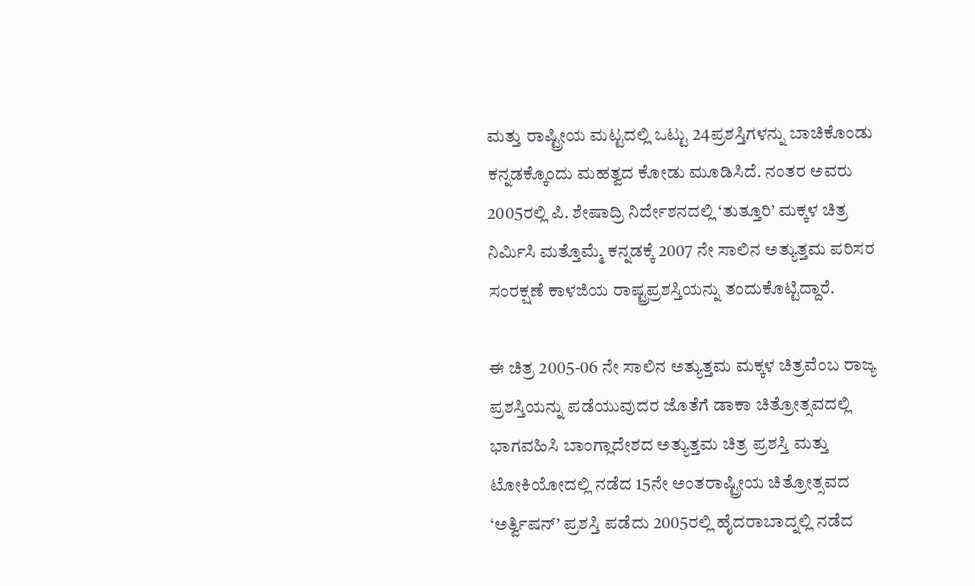ಮತ್ತು ರಾಷ್ಟ್ರೀಯ ಮಟ್ಟದಲ್ಲಿ ಒಟ್ಟು 24ಪ್ರಶಸ್ತಿಗಳನ್ನು ಬಾಚಿಕೊಂಡು ಕನ್ನಡಕ್ಕೊಂದು ಮಹತ್ವದ ಕೋಡು ಮೂಡಿಸಿದೆ. ನಂತರ ಅವರು 2005ರಲ್ಲಿ ಪಿ. ಶೇಷಾದ್ರಿ ನಿರ್ದೇಶನದಲ್ಲಿ ‘ತುತ್ತೂರಿ’ ಮಕ್ಕಳ ಚಿತ್ರ ನಿರ್ಮಿಸಿ ಮತ್ತೊಮ್ಮೆ ಕನ್ನಡಕ್ಕೆ 2007 ನೇ ಸಾಲಿನ ಅತ್ಯುತ್ತಮ ಪರಿಸರ ಸಂರಕ್ಷಣೆ ಕಾಳಜಿಯ ರಾಷ್ಟ್ರಪ್ರಶಸ್ತಿಯನ್ನು ತಂದುಕೊಟ್ಟಿದ್ದಾರೆ.

ಈ ಚಿತ್ರ 2005-06 ನೇ ಸಾಲಿನ ಅತ್ಯುತ್ತಮ ಮಕ್ಕಳ ಚಿತ್ರವೆಂಬ ರಾಜ್ಯ ಪ್ರಶಸ್ತಿಯನ್ನು ಪಡೆಯುವುದರ ಜೊತೆಗೆ ಡಾಕಾ ಚಿತ್ರೋತ್ಸವದಲ್ಲಿ ಭಾಗವಹಿಸಿ ಬಾಂಗ್ಲಾದೇಶದ ಅತ್ಯುತ್ತಮ ಚಿತ್ರ ಪ್ರಶಸ್ತಿ ಮತ್ತು ಟೋಕಿಯೋದಲ್ಲಿ ನಡೆದ 15ನೇ ಅಂತರಾಷ್ಟ್ರೀಯ ಚಿತ್ರೋತ್ಸವದ ‘ಅರ್ತ್ವಿಷನ್’ ಪ್ರಶಸ್ತಿ ಪಡೆದು 2005ರಲ್ಲಿ ಹೈದರಾಬಾದ್ನಲ್ಲಿ ನಡೆದ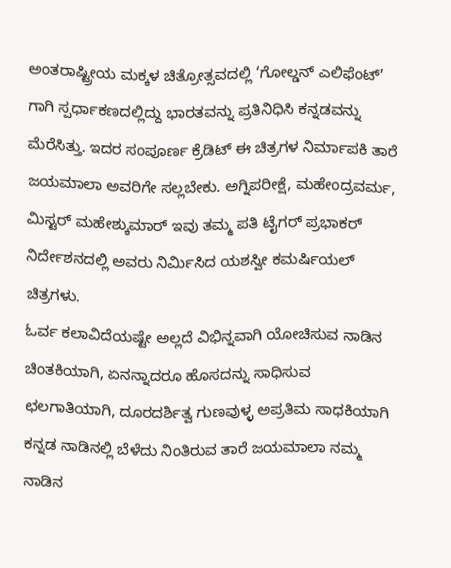ಅಂತರಾಷ್ಟ್ರೀಯ ಮಕ್ಕಳ ಚಿತ್ರೋತ್ಸವದಲ್ಲಿ ‘ಗೋಲ್ಡನ್ ಎಲಿಫೆಂಟ್’ ಗಾಗಿ ಸ್ಪರ್ಧಾಕಣದಲ್ಲಿದ್ದು ಭಾರತವನ್ನು ಪ್ರತಿನಿಧಿಸಿ ಕನ್ನಡವನ್ನು ಮೆರೆಸಿತ್ತು. ಇದರ ಸಂಪೂರ್ಣ ಕ್ರೆಡಿಟ್ ಈ ಚಿತ್ರಗಳ ನಿರ್ಮಾಪಕಿ ತಾರೆ ಜಯಮಾಲಾ ಅವರಿಗೇ ಸಲ್ಲಬೇಕು. ಅಗ್ನಿಪರೀಕ್ಷೆ, ಮಹೇಂದ್ರವರ್ಮ, ಮಿಸ್ಟರ್ ಮಹೇಶ್ಕುಮಾರ್ ಇವು ತಮ್ಮ ಪತಿ ಟೈಗರ್ ಪ್ರಭಾಕರ್ ನಿರ್ದೇಶನದಲ್ಲಿ ಅವರು ನಿರ್ಮಿಸಿದ ಯಶಸ್ವೀ ಕಮರ್ಷಿಯಲ್ ಚಿತ್ರಗಳು.
ಓರ್ವ ಕಲಾವಿದೆಯಷ್ಟೇ ಅಲ್ಲದೆ ವಿಭಿನ್ನವಾಗಿ ಯೋಚಿಸುವ ನಾಡಿನ ಚಿಂತಕಿಯಾಗಿ, ಏನನ್ನಾದರೂ ಹೊಸದನ್ನು ಸಾಧಿಸುವ ಛಲಗಾತಿಯಾಗಿ, ದೂರದರ್ಶಿತ್ವ ಗುಣವುಳ್ಳ ಅಪ್ರತಿಮ ಸಾಧಕಿಯಾಗಿ ಕನ್ನಡ ನಾಡಿನಲ್ಲಿ ಬೆಳೆದು ನಿಂತಿರುವ ತಾರೆ ಜಯಮಾಲಾ ನಮ್ಮ ನಾಡಿನ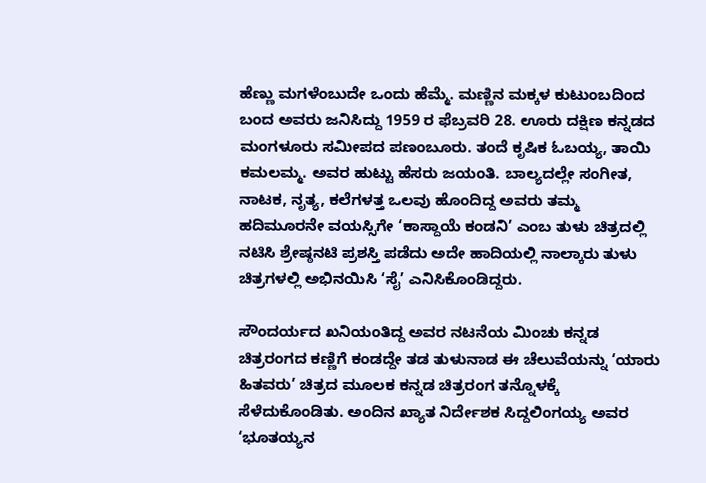ಹೆಣ್ಣು ಮಗಳೆಂಬುದೇ ಒಂದು ಹೆಮ್ಮೆ. ಮಣ್ಣಿನ ಮಕ್ಕಳ ಕುಟುಂಬದಿಂದ ಬಂದ ಅವರು ಜನಿಸಿದ್ದು 1959 ರ ಫೆಬ್ರವರಿ 28. ಊರು ದಕ್ಷಿಣ ಕನ್ನಡದ ಮಂಗಳೂರು ಸಮೀಪದ ಪಣಂಬೂರು. ತಂದೆ ಕೃಷಿಕ ಓಬಯ್ಯ, ತಾಯಿ ಕಮಲಮ್ಮ. ಅವರ ಹುಟ್ಟು ಹೆಸರು ಜಯಂತಿ. ಬಾಲ್ಯದಲ್ಲೇ ಸಂಗೀತ, ನಾಟಕ, ನೃತ್ಯ, ಕಲೆಗಳತ್ತ ಒಲವು ಹೊಂದಿದ್ದ ಅವರು ತಮ್ಮ ಹದಿಮೂರನೇ ವಯಸ್ಸಿಗೇ ‘ಕಾಸ್ದಾಯೆ ಕಂಡನಿ’ ಎಂಬ ತುಳು ಚಿತ್ರದಲ್ಲಿ ನಟಿಸಿ ಶ್ರೇಷ್ಠನಟಿ ಪ್ರಶಸ್ತಿ ಪಡೆದು ಅದೇ ಹಾದಿಯಲ್ಲಿ ನಾಲ್ಕಾರು ತುಳು ಚಿತ್ರಗಳಲ್ಲಿ ಅಭಿನಯಿಸಿ ‘ಸೈ’ ಎನಿಸಿಕೊಂಡಿದ್ದರು.

ಸೌಂದರ್ಯದ ಖನಿಯಂತಿದ್ದ ಅವರ ನಟನೆಯ ಮಿಂಚು ಕನ್ನಡ ಚಿತ್ರರಂಗದ ಕಣ್ಣಿಗೆ ಕಂಡದ್ದೇ ತಡ ತುಳುನಾಡ ಈ ಚೆಲುವೆಯನ್ನು ‘ಯಾರು ಹಿತವರು’ ಚಿತ್ರದ ಮೂಲಕ ಕನ್ನಡ ಚಿತ್ರರಂಗ ತನ್ನೊಳಕ್ಕೆ ಸೆಳೆದುಕೊಂಡಿತು. ಅಂದಿನ ಖ್ಯಾತ ನಿರ್ದೇಶಕ ಸಿದ್ದಲಿಂಗಯ್ಯ ಅವರ ‘ಭೂತಯ್ಯನ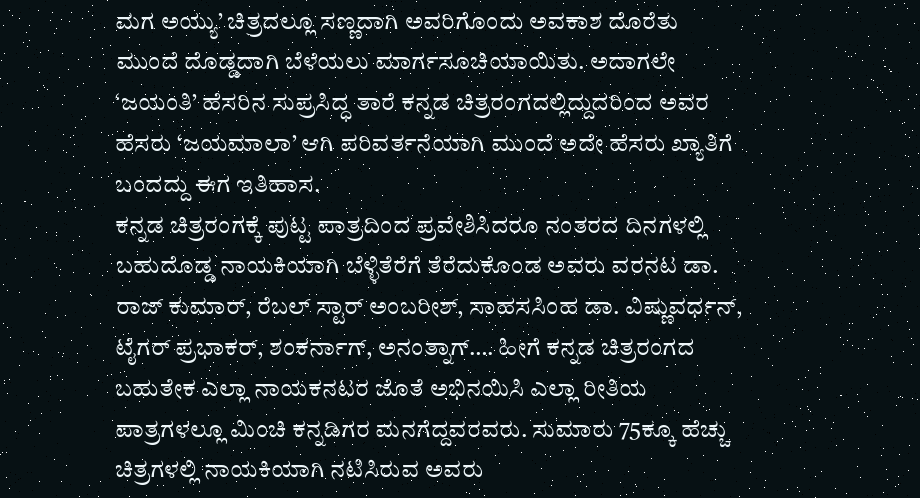ಮಗ ಅಯ್ಯು’ ಚಿತ್ರದಲ್ಲೂ ಸಣ್ಣದಾಗಿ ಅವರಿಗೊಂದು ಅವಕಾಶ ದೊರೆತು ಮುಂದೆ ದೊಡ್ಡದಾಗಿ ಬೆಳೆಯಲು ಮಾರ್ಗಸೂಚಿಯಾಯಿತು. ಅದಾಗಲೇ ‘ಜಯಂತಿ’ ಹೆಸರಿನ ಸುಪ್ರಸಿದ್ಧ ತಾರೆ ಕನ್ನಡ ಚಿತ್ರರಂಗದಲ್ಲಿದ್ದುದರಿಂದ ಅವರ ಹೆಸರು ‘ಜಯಮಾಲಾ’ ಆಗಿ ಪರಿವರ್ತನೆಯಾಗಿ ಮುಂದೆ ಅದೇ ಹೆಸರು ಖ್ಯಾತಿಗೆ ಬಂದದ್ದು ಈಗ ಇತಿಹಾಸ.
ಕನ್ನಡ ಚಿತ್ರರಂಗಕ್ಕೆ ಪುಟ್ಟ ಪಾತ್ರದಿಂದ ಪ್ರವೇಶಿಸಿದರೂ ನಂತರದ ದಿನಗಳಲ್ಲಿ ಬಹುದೊಡ್ಡ ನಾಯಕಿಯಾಗಿ ಬೆಳ್ಳಿತೆರೆಗೆ ತೆರೆದುಕೊಂಡ ಅವರು ವರನಟ ಡಾ. ರಾಜ್ ಕುಮಾರ್, ರೆಬಲ್ ಸ್ಟಾರ್ ಅಂಬರೀಶ್, ಸಾಹಸಸಿಂಹ ಡಾ. ವಿಷ್ಣುವರ್ಧನ್, ಟೈಗರ್ ಪ್ರಭಾಕರ್, ಶಂಕರ್ನಾಗ್, ಅನಂತ್ನಾಗ್…. ಹೀಗೆ ಕನ್ನಡ ಚಿತ್ರರಂಗದ ಬಹುತೇಕ ಎಲ್ಲಾ ನಾಯಕನಟರ ಜೊತೆ ಅಭಿನಯಿಸಿ ಎಲ್ಲಾ ರೀತಿಯ ಪಾತ್ರಗಳಲ್ಲೂ ಮಿಂಚಿ ಕನ್ನಡಿಗರ ಮನಗೆದ್ದವರವರು. ಸುಮಾರು 75ಕ್ಕೂ ಹೆಚ್ಚು ಚಿತ್ರಗಳಲ್ಲಿ ನಾಯಕಿಯಾಗಿ ನಟಿಸಿರುವ ಅವರು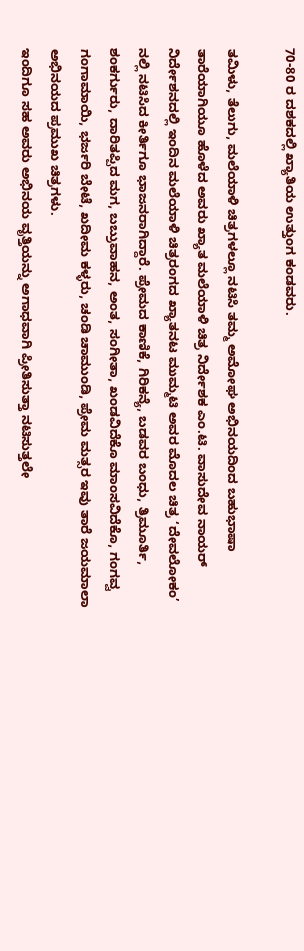70-80 ರ ದಶಕದಲ್ಲಿ ಖ್ಯಾತಿಯ ಉತ್ತುಂಗ ಕಂಡವರು.

ತಮಿಳು, ತೆಲುಗು, ಮಲೆಯಾಳಿ ಚಿತ್ರಗಳಲ್ಲೂ ನಟಿಸಿ ತಮ್ಮ ಅಮೋಘ ಅಭಿನಯದಿಂದ ಬಹುಭಾಷಾ ತಾರೆಯಾಗಿಯೂ ಹೊಳೆದ ಅವರು ಖ್ಯಾತ ಮಲೆಯಾಳಿ ಚಿತ್ರ ನಿರ್ದೇಶಕ ಎಂ.ಟಿ. ವಾಸುದೇವ ನಾಯರ್ ನಿರ್ದೇಶನದಲ್ಲಿ ಇಂದಿನ ಮಲೆಯಾಳಿ ಚಿತ್ರರಂಗದ ಖ್ಯಾತನಟ ಮುಮ್ಮಟಿ ಅವರ ಮೊದಲ ಚಿತ್ರ ‘ದೇವಲೋಕಂ’ ನಲ್ಲಿ ನಟಿಸಿದ ಕೀರ್ತಿಗೂ ಭಾಜನರಾಗಿದ್ದಾರೆ. ಪ್ರೇಮದ ಕಾಣಿಕೆ, ಗಿರಿಕನ್ಯೆ, ಬಡವರ ಬಂಧು, ತ್ರಿಮೂರ್ತಿ, ಶಂಕರ್ಗುರು, ದಾರಿತಪ್ಪಿದ ಮಗ, ಬಬ್ರುವಾಹನ, ಅಂತ, ಸಂಗೀತಾ, ಖಂಡವಿದೆಕೊ ಮಾಂಸವಿದೆಕೊ, ಗಂಗವ್ವ ಗಂಗಾಮಾಯಿ, ಭರ್ಜರಿ ಬೇಟೆ, ಖದೀಮ ಕಳ್ಳರು, ಚಂಡಿ ಚಾಮುಂಡಿ, ಪ್ರೇಮ ಮತ್ಸರ ಇವು ತಾರೆ ಜಯಮಾಲಾ ಅಭಿನಯದ ಪ್ರಮುಖ ಚಿತ್ರಗಳು.
ಇಂದಿಗೂ ಸಹ ಅವರು ಅಭಿನಯ ವೃತ್ತಿಯನ್ನು ಅಗಾಧವಾಗಿ ಪ್ರೀತಿಸುತ್ತಾ ನಟಿಸುತ್ತಲೇ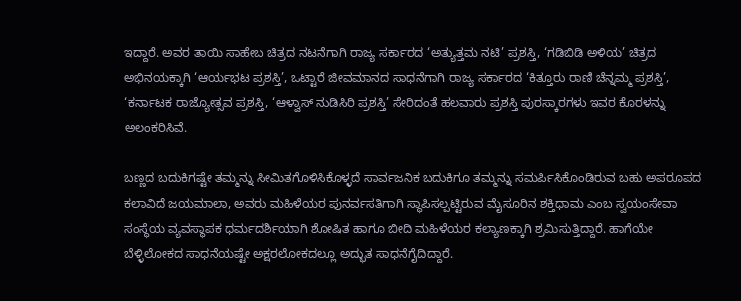ಇದ್ದಾರೆ. ಅವರ ತಾಯಿ ಸಾಹೇಬ ಚಿತ್ರದ ನಟನೆಗಾಗಿ ರಾಜ್ಯ ಸರ್ಕಾರದ ‘ಅತ್ಯುತ್ತಮ ನಟಿ’ ಪ್ರಶಸ್ತಿ, ‘ಗಡಿಬಿಡಿ ಅಳಿಯ’ ಚಿತ್ರದ ಅಭಿನಯಕ್ಕಾಗಿ ‘ಆರ್ಯಭಟ ಪ್ರಶಸ್ತಿ’, ಒಟ್ಟಾರೆ ಜೀವಮಾನದ ಸಾಧನೆಗಾಗಿ ರಾಜ್ಯ ಸರ್ಕಾರದ ‘ಕಿತ್ತೂರು ರಾಣಿ ಚೆನ್ನಮ್ಮ ಪ್ರಶಸ್ತಿ’, ‘ಕರ್ನಾಟಕ ರಾಜ್ಯೋತ್ಸವ ಪ್ರಶಸ್ತಿ, ‘ಆಳ್ವಾಸ್ ನುಡಿಸಿರಿ ಪ್ರಶಸ್ತಿ’ ಸೇರಿದಂತೆ ಹಲವಾರು ಪ್ರಶಸ್ತಿ ಪುರಸ್ಕಾರಗಳು ಇವರ ಕೊರಳನ್ನು ಅಲಂಕರಿಸಿವೆ.

ಬಣ್ಣದ ಬದುಕಿಗಷ್ಟೇ ತಮ್ಮನ್ನು ಸೀಮಿತಗೊಳಿಸಿಕೊಳ್ಳದೆ ಸಾರ್ವಜನಿಕ ಬದುಕಿಗೂ ತಮ್ಮನ್ನು ಸಮರ್ಪಿಸಿಕೊಂಡಿರುವ ಬಹು ಅಪರೂಪದ ಕಲಾವಿದೆ ಜಯಮಾಲಾ, ಅವರು ಮಹಿಳೆಯರ ಪುನರ್ವಸತಿಗಾಗಿ ಸ್ಥಾಪಿಸಲ್ಪಟ್ಟಿರುವ ಮೈಸೂರಿನ ಶಕ್ತಿಧಾಮ ಎಂಬ ಸ್ವಯಂಸೇವಾ ಸಂಸ್ಥೆಯ ವ್ಯವಸ್ಥಾಪಕ ಧರ್ಮದರ್ಶಿಯಾಗಿ ಶೋಷಿತ ಹಾಗೂ ಬೀದಿ ಮಹಿಳೆಯರ ಕಲ್ಯಾಣಕ್ಕಾಗಿ ಶ್ರಮಿಸುತ್ತಿದ್ದಾರೆ. ಹಾಗೆಯೇ ಬೆಳ್ಳಿಲೋಕದ ಸಾಧನೆಯಷ್ಟೇ ಅಕ್ಷರಲೋಕದಲ್ಲೂ ಅದ್ಭುತ ಸಾಧನೆಗೈದಿದ್ದಾರೆ.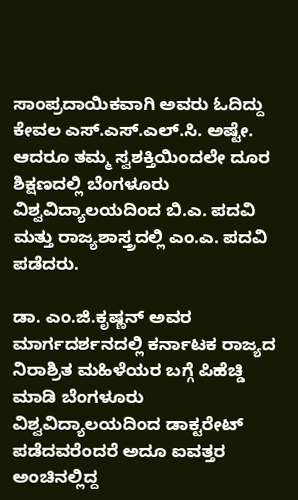ಸಾಂಪ್ರದಾಯಿಕವಾಗಿ ಅವರು ಓದಿದ್ದು ಕೇವಲ ಎಸ್.ಎಸ್.ಎಲ್.ಸಿ. ಅಷ್ಟೇ. ಆದರೂ ತಮ್ಮ ಸ್ವಶಕ್ತಿಯಿಂದಲೇ ದೂರ ಶಿಕ್ಷಣದಲ್ಲಿ ಬೆಂಗಳೂರು ವಿಶ್ವವಿದ್ಯಾಲಯದಿಂದ ಬಿ.ಎ. ಪದವಿ ಮತ್ತು ರಾಜ್ಯಶಾಸ್ತ್ರದಲ್ಲಿ ಎಂ.ಎ. ಪದವಿ ಪಡೆದರು.

ಡಾ. ಎಂ.ಜಿ.ಕೃಷ್ಣನ್ ಅವರ ಮಾರ್ಗದರ್ಶನದಲ್ಲಿ ಕರ್ನಾಟಕ ರಾಜ್ಯದ ನಿರಾಶ್ರಿತ ಮಹಿಳೆಯರ ಬಗ್ಗೆ ಪಿಹೆಚ್ಡಿ ಮಾಡಿ ಬೆಂಗಳೂರು ವಿಶ್ವವಿದ್ಯಾಲಯದಿಂದ ಡಾಕ್ಟರೇಟ್ ಪಡೆದವರೆಂದರೆ ಅದೂ ಐವತ್ತರ ಅಂಚಿನಲ್ಲಿದ್ದ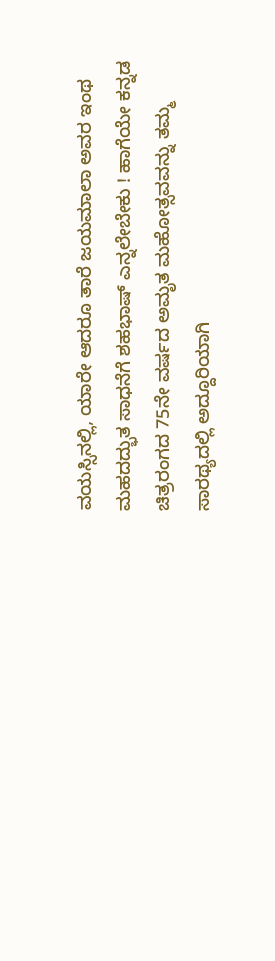ವಯಸ್ಸಿನಲ್ಲಿ, ಯಾರೇ ಆದರೂ ತಾರೆ ಜಯಮಾಲಾ ಅವರ ಇಂಥ ಮಹದದ್ಭುತ ಸಾಧನೆಗೆ ಶಹಭಾಷ್ ಎನ್ನಲೇಬೇಕು ! ಹಾಗೆಯೇ ಕನ್ನಡ ಚಿತ್ರರಂಗದ 75ನೇ ವರ್ಷದ ಅಮೃತ ಮಹೋತ್ಸವವನ್ನು ತಮ್ಮ ಸಾರಥ್ಯದಲ್ಲಿ ಅದ್ದೂರಿಯಾಗಿ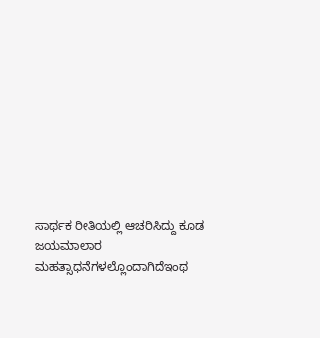ಸಾರ್ಥಕ ರೀತಿಯಲ್ಲಿ ಆಚರಿಸಿದ್ದು ಕೂಡ ಜಯಮಾಲಾರ ಮಹತ್ಸಾಧನೆಗಳಲ್ಲೊಂದಾಗಿದೆಇಂಥ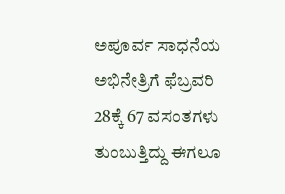ಅಪೂರ್ವ ಸಾಧನೆಯ ಅಭಿನೇತ್ರಿಗೆ ಫೆಬ್ರವರಿ 28ಕ್ಕೆ 67 ವಸಂತಗಳು ತುಂಬುತ್ತಿದ್ದು ಈಗಲೂ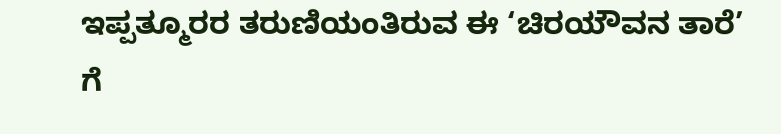ಇಪ್ಪತ್ಮೂರರ ತರುಣಿಯಂತಿರುವ ಈ ‘ಚಿರಯೌವನ ತಾರೆ’ ಗೆ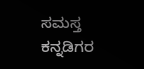ಸಮಸ್ತ ಕನ್ನಡಿಗರ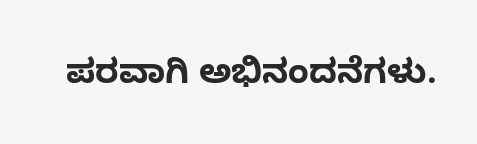ಪರವಾಗಿ ಅಭಿನಂದನೆಗಳು.